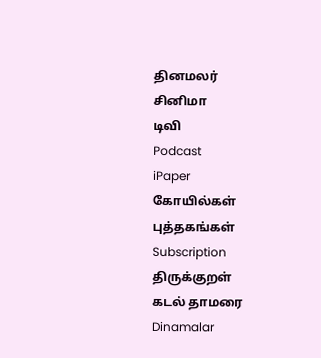தினமலர்
சினிமா
டிவி
Podcast
iPaper
கோயில்கள்
புத்தகங்கள்
Subscription
திருக்குறள்
கடல் தாமரை
Dinamalar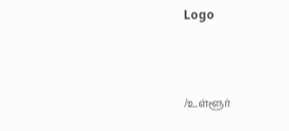Logo



/உள்ளூர்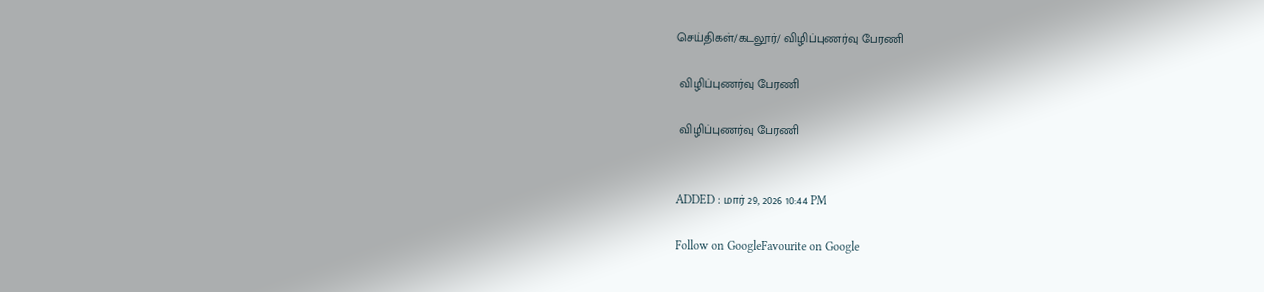செய்திகள்/கடலூர்/ விழிப்புணர்வு பேரணி

 விழிப்புணர்வு பேரணி

 விழிப்புணர்வு பேரணி


ADDED : மார் 29, 2026 10:44 PM

Follow on GoogleFavourite on Google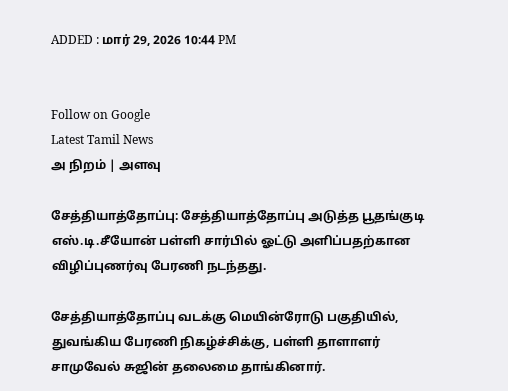ADDED : மார் 29, 2026 10:44 PM


Follow on Google
Latest Tamil News
அ நிறம் | அளவு

சேத்தியாத்தோப்பு: சேத்தியாத்தோப்பு அடுத்த பூதங்குடி எஸ்.டி.சீயோன் பள்ளி சார்பில் ஓட்டு அளிப்பதற்கான விழிப்புணர்வு பேரணி நடந்தது.

சேத்தியாத்தோப்பு வடக்கு மெயின்ரோடு பகுதியில், துவங்கிய பேரணி நிகழ்ச்சிக்கு, பள்ளி தாளாளர் சாமுவேல் சுஜின் தலைமை தாங்கினார்.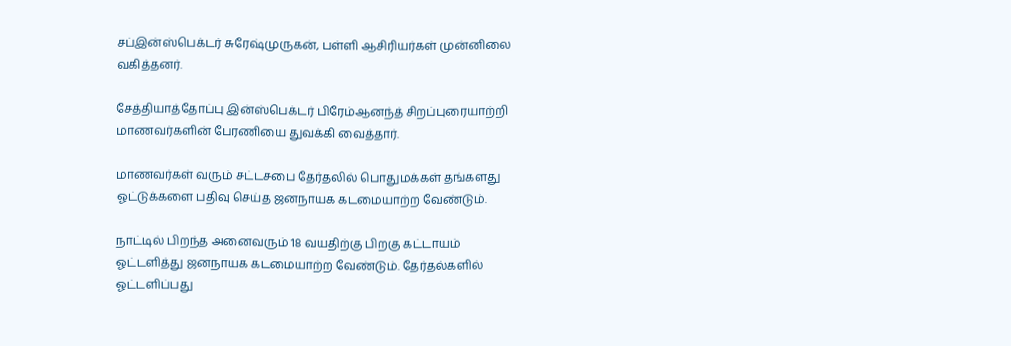சப்இன்ஸ்பெக்டர் சுரேஷ்முருகன், பள்ளி ஆசிரியர்கள் முன்னிலை வகித்தனர்.

சேத்தியாத்தோப்பு இன்ஸ்பெக்டர் பிரேம்ஆனந்த் சிறப்புரையாற்றி மாணவர்களின் பேரணியை துவக்கி வைத்தார்.

மாணவர்கள் வரும் சட்டசபை தேர்தலில் பொதுமக்கள் தங்களது ஓட்டுக்களை பதிவு செய்த ஜனநாயக கடமையாற்ற வேண்டும்.

நாட்டில் பிறந்த அனைவரும் 18 வயதிற்கு பிறகு கட்டாயம் ஓட்டளித்து ஜனநாயக கடமையாற்ற வேண்டும். தேர்தல்களில் ஓட்டளிப்பது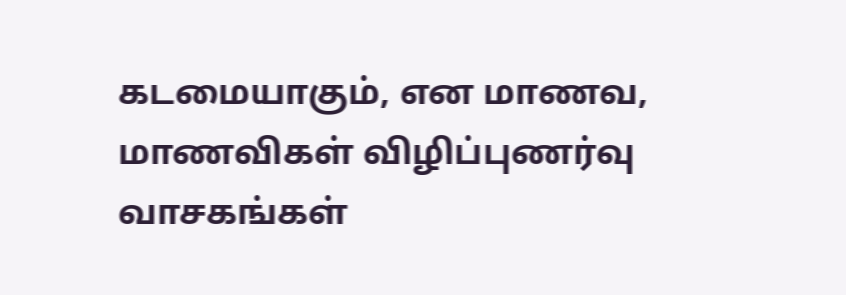கடமையாகும், என மாணவ, மாணவிகள் விழிப்புணர்வு வாசகங்கள்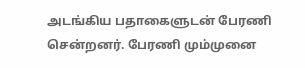அடங்கிய பதாகைளுடன் பேரணி சென்றனர். பேரணி மும்முனை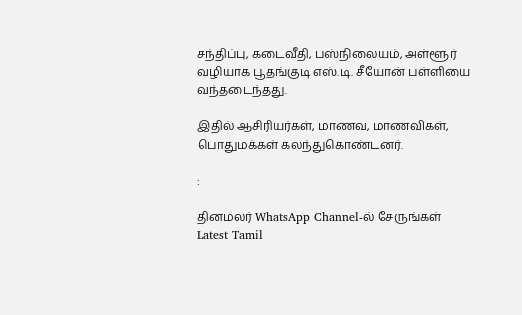சந்திப்பு, கடைவீதி, பஸ்நிலையம், அள்ளூர் வழியாக பூதங்குடி எஸ்.டி. சீயோன் பள்ளியை வந்தடைந்தது.

இதில் ஆசிரியர்கள், மாணவ, மாணவிகள், பொதுமக்கள் கலந்துகொண்டனர்.

:

தினமலர் WhatsApp Channel-ல் சேருங்கள்
Latest Tamil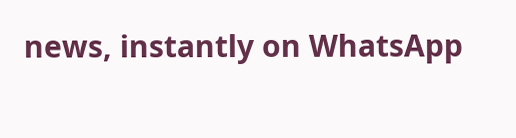news, instantly on WhatsApp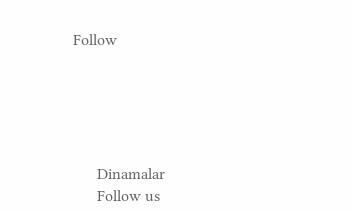Follow





      Dinamalar
      Follow us